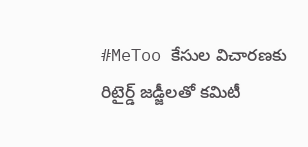#MeToo కేసుల విచారణకు రిటైర్డ్ జడ్జీలతో కమిటీ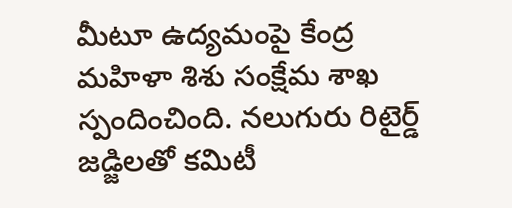మీటూ ఉద్యమంపై కేంద్ర మహిళా శిశు సంక్షేమ శాఖ స్పందించింది. నలుగురు రిటైర్డ్ జడ్జిలతో కమిటీ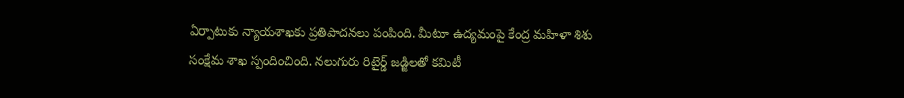ఏర్పాటుకు న్యాయశాఖకు ప్రతిపాదనలు పంపింది. మీటూ ఉద్యమంపై కేంద్ర మహిళా శిశు సంక్షేమ శాఖ స్పందించింది. నలుగురు రిటైర్డ్ జడ్జిలతో కమిటీ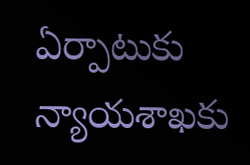ఏర్పాటుకు న్యాయశాఖకు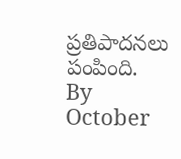ప్రతిపాదనలు పంపింది.
By October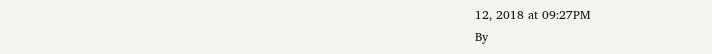12, 2018 at 09:27PM
By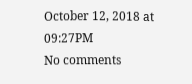October 12, 2018 at 09:27PM
No comments